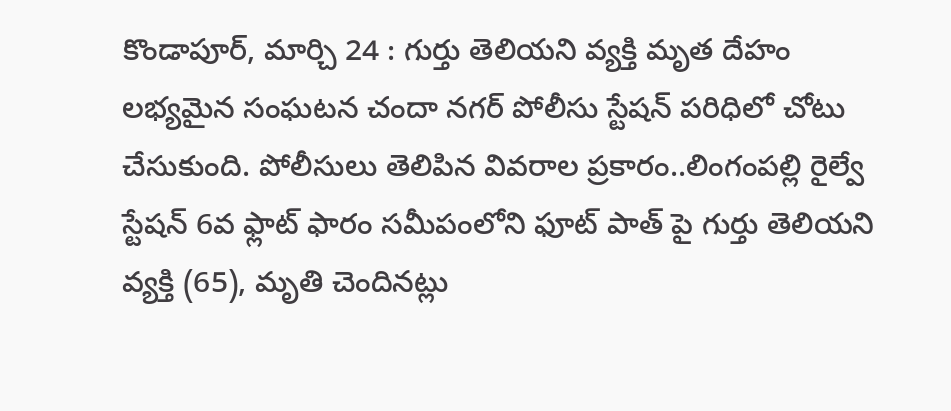కొండాపూర్, మార్చి 24 : గుర్తు తెలియని వ్యక్తి మృత దేహం లభ్యమైన సంఘటన చందా నగర్ పోలీసు స్టేషన్ పరిధిలో చోటు చేసుకుంది. పోలీసులు తెలిపిన వివరాల ప్రకారం..లింగంపల్లి రైల్వే స్టేషన్ 6వ ఫ్లాట్ ఫారం సమీపంలోని ఫూట్ పాత్ పై గుర్తు తెలియని వ్యక్తి (65), మృతి చెందినట్లు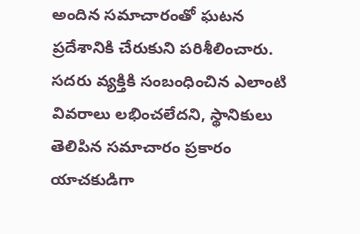అందిన సమాచారంతో ఘటన ప్రదేశానికి చేరుకుని పరిశీలించారు.
సదరు వ్యక్తికి సంబంధించిన ఎలాంటి వివరాలు లభించలేదని, స్థానికులు తెలిపిన సమాచారం ప్రకారం యాచకుడిగా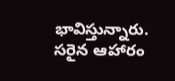భావిస్తున్నారు. సరైన ఆహారం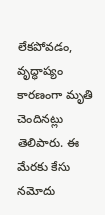లేకపోవడం, వృద్ధాప్యం కారణంగా మృతి చెందినట్లు తెలిపారు. ఈ మేరకు కేసు నమోదు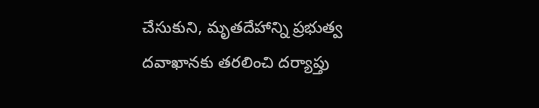చేసుకుని, మృతదేహాన్ని ప్రభుత్వ దవాఖానకు తరలించి దర్యాప్తు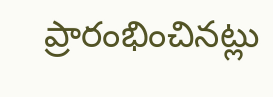ప్రారంభించినట్లు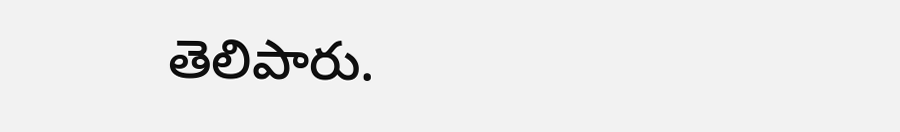తెలిపారు.